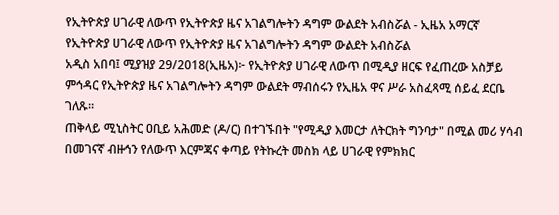የኢትዮጵያ ሀገራዊ ለውጥ የኢትዮጵያ ዜና አገልግሎትን ዳግም ውልደት አብስሯል - ኢዜአ አማርኛ
የኢትዮጵያ ሀገራዊ ለውጥ የኢትዮጵያ ዜና አገልግሎትን ዳግም ውልደት አብስሯል
አዲስ አበባ፤ ሚያዝያ 29/2018(ኢዜአ)፦ የኢትዮጵያ ሀገራዊ ለውጥ በሚዲያ ዘርፍ የፈጠረው አስቻይ ምኅዳር የኢትዮጵያ ዜና አገልግሎትን ዳግም ውልደት ማብሰሩን የኢዜአ ዋና ሥራ አስፈጻሚ ሰይፈ ደርቤ ገለጹ።
ጠቅላይ ሚኒስትር ዐቢይ አሕመድ (ዶ/ር) በተገኙበት "የሚዲያ እመርታ ለትርክት ግንባታ" በሚል መሪ ሃሳብ በመገናኛ ብዙኅን የለውጥ እርምጃና ቀጣይ የትኩረት መስክ ላይ ሀገራዊ የምክክር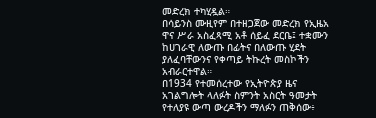መድረክ ተካሂዷል።
በሳይንስ ሙዚየም በተዘጋጀው መድረክ የኢዜአ ዋና ሥራ አስፈጻሚ አቶ ሰይፈ ደርቤ፤ ተቋሙን ከሀገራዊ ለውጡ በፊትና በለውጡ ሂደት ያለፈባቸውንና የቀጣይ ትኩረት መስኮችን አብራርተዋል።
በ1934 የተመሰረተው የኢትዮጵያ ዜና አገልግሎት ላለፉት ስምንት አስርት ዓመታት የተለያዩ ውጣ ውረዶችን ማለፉን ጠቅሰው፥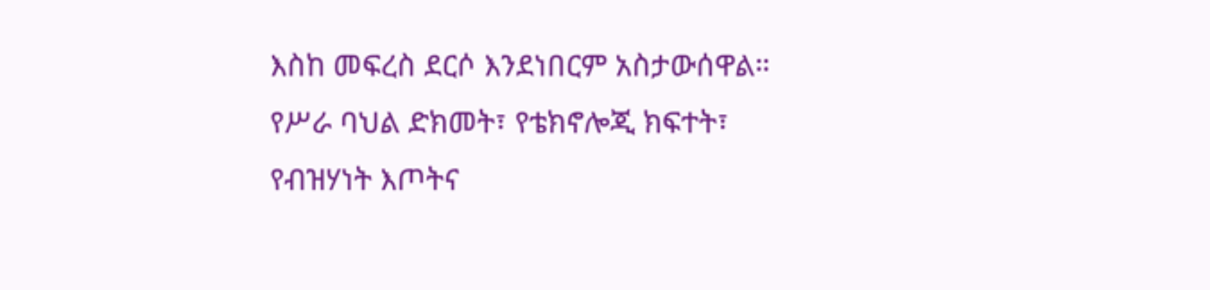እስከ መፍረስ ደርሶ እንደነበርም አስታውሰዋል።
የሥራ ባህል ድክመት፣ የቴክኖሎጂ ክፍተት፣ የብዝሃነት እጦትና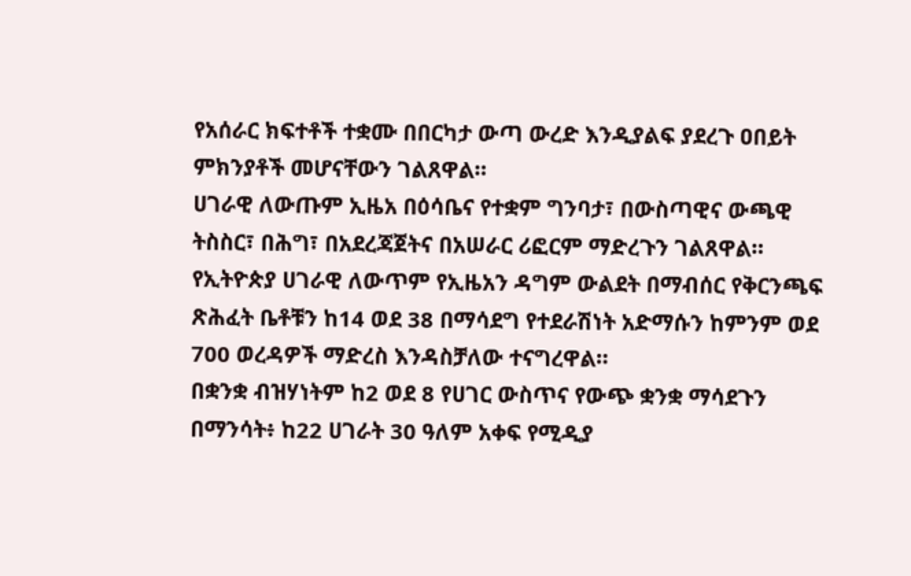የአሰራር ክፍተቶች ተቋሙ በበርካታ ውጣ ውረድ እንዲያልፍ ያደረጉ ዐበይት ምክንያቶች መሆናቸውን ገልጸዋል።
ሀገራዊ ለውጡም ኢዜአ በዕሳቤና የተቋም ግንባታ፣ በውስጣዊና ውጫዊ ትስስር፣ በሕግ፣ በአደረጃጀትና በአሠራር ሪፎርም ማድረጉን ገልጸዋል።
የኢትዮጵያ ሀገራዊ ለውጥም የኢዜአን ዳግም ውልደት በማብሰር የቅርንጫፍ ጽሕፈት ቤቶቹን ከ14 ወደ 38 በማሳደግ የተደራሽነት አድማሱን ከምንም ወደ 700 ወረዳዎች ማድረስ እንዳስቻለው ተናግረዋል።
በቋንቋ ብዝሃነትም ከ2 ወደ 8 የሀገር ውስጥና የውጭ ቋንቋ ማሳደጉን በማንሳት፥ ከ22 ሀገራት 30 ዓለም አቀፍ የሚዲያ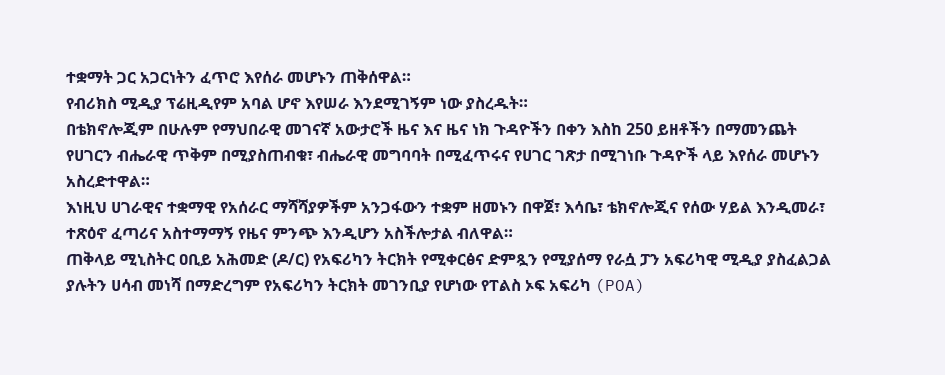ተቋማት ጋር አጋርነትን ፈጥሮ እየሰራ መሆኑን ጠቅሰዋል።
የብሪክስ ሚዲያ ፕሬዚዲየም አባል ሆኖ እየሠራ እንደሚገኝም ነው ያስረዱት።
በቴክኖሎጂም በሁሉም የማህበራዊ መገናኛ አውታሮች ዜና እና ዜና ነክ ጉዳዮችን በቀን እስከ 250 ይዘቶችን በማመንጨት የሀገርን ብሔራዊ ጥቅም በሚያስጠብቁ፣ ብሔራዊ መግባባት በሚፈጥሩና የሀገር ገጽታ በሚገነቡ ጉዳዮች ላይ እየሰራ መሆኑን አስረድተዋል።
እነዚህ ሀገራዊና ተቋማዊ የአሰራር ማሻሻያዎችም አንጋፋውን ተቋም ዘመኑን በዋጀ፣ እሳቤ፣ ቴክኖሎጂና የሰው ሃይል እንዲመራ፣ ተጽዕኖ ፈጣሪና አስተማማኝ የዜና ምንጭ እንዲሆን አስችሎታል ብለዋል።
ጠቅላይ ሚኒስትር ዐቢይ አሕመድ (ዶ/ር) የአፍሪካን ትርክት የሚቀርፅና ድምጿን የሚያሰማ የራሷ ፓን አፍሪካዊ ሚዲያ ያስፈልጋል ያሉትን ሀሳብ መነሻ በማድረግም የአፍሪካን ትርክት መገንቢያ የሆነው የፐልስ ኦፍ አፍሪካ (POA)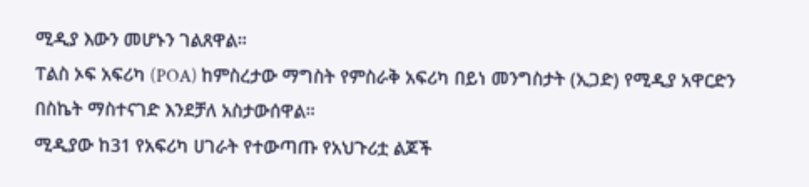ሚዲያ እውን መሆኑን ገልጸዋል።
ፐልስ ኦፍ አፍሪካ (POA) ከምስረታው ማግስት የምስራቅ አፍሪካ በይነ መንግስታት (ኢጋድ) የሚዲያ አዋርድን በስኬት ማስተናገድ እንደቻለ አስታውሰዋል።
ሚዲያው ከ31 የአፍሪካ ሀገራት የተውጣጡ የአህጉሪቷ ልጆች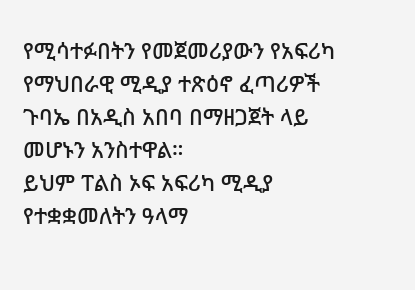የሚሳተፉበትን የመጀመሪያውን የአፍሪካ የማህበራዊ ሚዲያ ተጽዕኖ ፈጣሪዎች ጉባኤ በአዲስ አበባ በማዘጋጀት ላይ መሆኑን አንስተዋል።
ይህም ፐልስ ኦፍ አፍሪካ ሚዲያ የተቋቋመለትን ዓላማ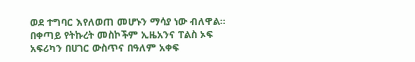ወደ ተግባር እየለወጠ መሆኑን ማሳያ ነው ብለዋል።
በቀጣይ የትኩረት መስኮችም ኢዜአንና ፐልስ ኦፍ አፍሪካን በሀገር ውስጥና በዓለም አቀፍ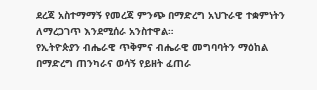ደረጃ አስተማማኝ የመረጃ ምንጭ በማድረግ አህጉራዊ ተቋምነትን ለማረጋገጥ እንደሚሰራ አንስተዋል።
የኢትዮጵያን ብሔራዊ ጥቅምና ብሔራዊ መግባባትን ማዕከል በማድረግ ጠንካራና ወሳኝ የይዘት ፈጠራ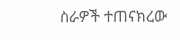ስራዎች ተጠናክረው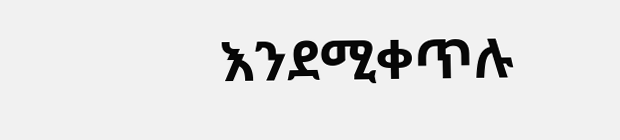እንደሚቀጥሉ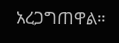አረጋግጠዋል።